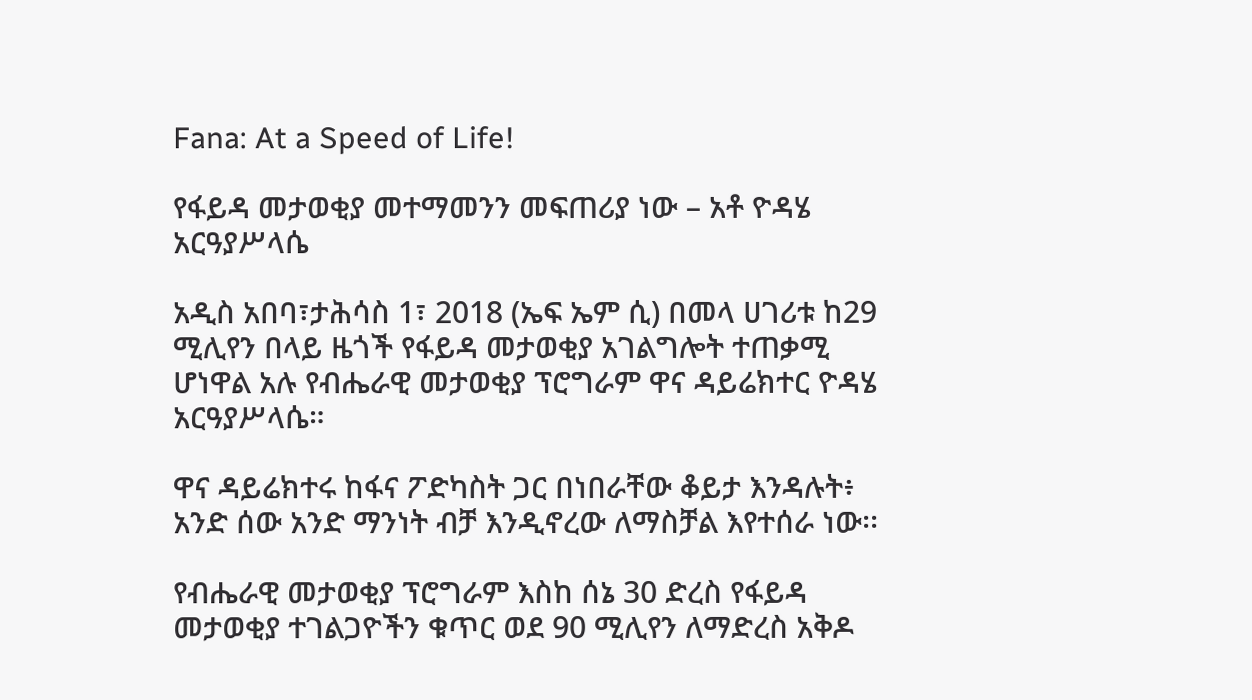Fana: At a Speed of Life!

የፋይዳ መታወቂያ መተማመንን መፍጠሪያ ነው – አቶ ዮዳሄ አርዓያሥላሴ

አዲስ አበባ፣ታሕሳስ 1፣ 2018 (ኤፍ ኤም ሲ) በመላ ሀገሪቱ ከ29 ሚሊየን በላይ ዜጎች የፋይዳ መታወቂያ አገልግሎት ተጠቃሚ ሆነዋል አሉ የብሔራዊ መታወቂያ ፕሮግራም ዋና ዳይሬክተር ዮዳሄ አርዓያሥላሴ።

ዋና ዳይሬክተሩ ከፋና ፖድካስት ጋር በነበራቸው ቆይታ እንዳሉት፥ አንድ ሰው አንድ ማንነት ብቻ እንዲኖረው ለማስቻል እየተሰራ ነው፡፡

የብሔራዊ መታወቂያ ፕሮግራም እስከ ሰኔ 30 ድረስ የፋይዳ መታወቂያ ተገልጋዮችን ቁጥር ወደ 90 ሚሊየን ለማድረስ አቅዶ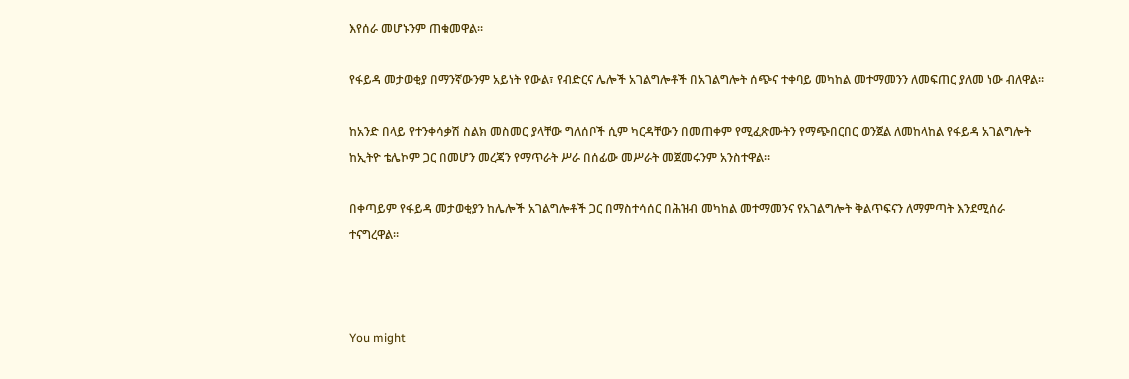እየሰራ መሆኑንም ጠቁመዋል፡፡

የፋይዳ መታወቂያ በማንኛውንም አይነት የውል፣ የብድርና ሌሎች አገልግሎቶች በአገልግሎት ሰጭና ተቀባይ መካከል መተማመንን ለመፍጠር ያለመ ነው ብለዋል።

ከአንድ በላይ የተንቀሳቃሽ ስልክ መስመር ያላቸው ግለሰቦች ሲም ካርዳቸውን በመጠቀም የሚፈጽሙትን የማጭበርበር ወንጀል ለመከላከል የፋይዳ አገልግሎት ከኢትዮ ቴሌኮም ጋር በመሆን መረጃን የማጥራት ሥራ በሰፊው መሥራት መጀመሩንም አንስተዋል።

በቀጣይም የፋይዳ መታወቂያን ከሌሎች አገልግሎቶች ጋር በማስተሳሰር በሕዝብ መካከል መተማመንና የአገልግሎት ቅልጥፍናን ለማምጣት እንደሚሰራ ተናግረዋል።



You might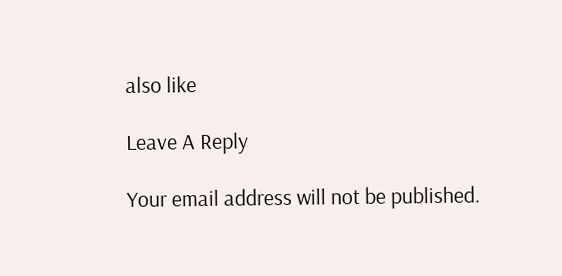also like

Leave A Reply

Your email address will not be published.